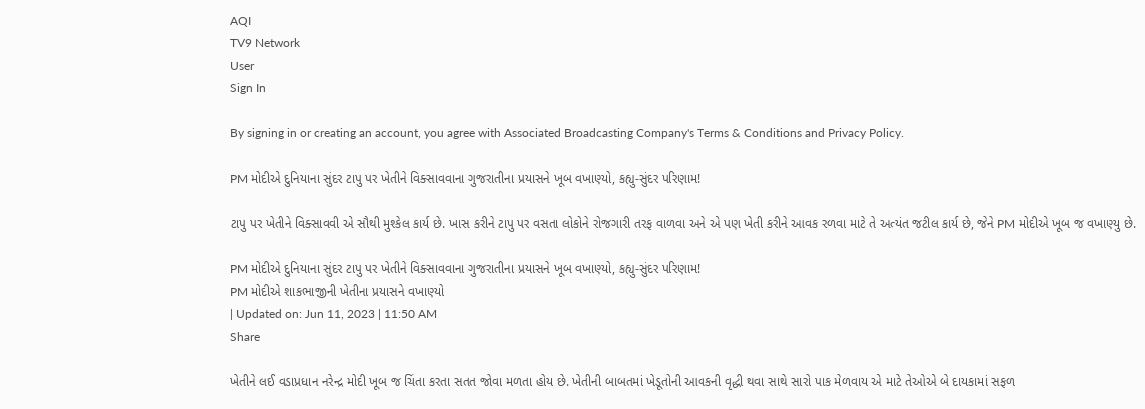AQI
TV9 Network
User
Sign In

By signing in or creating an account, you agree with Associated Broadcasting Company's Terms & Conditions and Privacy Policy.

PM મોદીએ દુનિયાના સુંદર ટાપુ પર ખેતીને વિક્સાવવાના ગુજરાતીના પ્રયાસને ખૂબ વખાણ્યો, કહ્યુ-સુંદર પરિણામ!

ટાપુ પર ખેતીને વિક્સાવવી એ સૌથી મુશ્કેલ કાર્ય છે. ખાસ કરીને ટાપુ પર વસતા લોકોને રોજગારી તરફ વાળવા અને એ પણ ખેતી કરીને આવક રળવા માટે તે અત્યંત જટીલ કાર્ય છે, જેને PM મોદીએ ખૂબ જ વખાણ્યુ છે.

PM મોદીએ દુનિયાના સુંદર ટાપુ પર ખેતીને વિક્સાવવાના ગુજરાતીના પ્રયાસને ખૂબ વખાણ્યો, કહ્યુ-સુંદર પરિણામ!
PM મોદીએ શાકભાજીની ખેતીના પ્રયાસને વખાણ્યો
| Updated on: Jun 11, 2023 | 11:50 AM
Share

ખેતીને લઈ વડાપ્રધાન નરેન્દ્ર મોદી ખૂબ જ ચિંતા કરતા સતત જોવા મળતા હોય છે. ખેતીની બાબતમાં ખેડૂતોની આવકની વૃદ્ધી થવા સાથે સારો પાક મેળવાય એ માટે તેઓએ બે દાયકામાં સફળ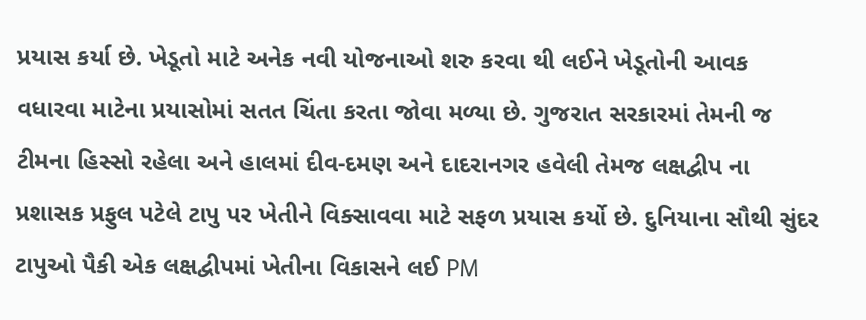પ્રયાસ કર્યા છે. ખેડૂતો માટે અનેક નવી યોજનાઓ શરુ કરવા થી લઈને ખેડૂતોની આવક વધારવા માટેના પ્રયાસોમાં સતત ચિંતા કરતા જોવા મળ્યા છે. ગુજરાત સરકારમાં તેમની જ ટીમના હિસ્સો રહેલા અને હાલમાં દીવ-દમણ અને દાદરાનગર હવેલી તેમજ લક્ષદ્વીપ ના પ્રશાસક પ્રફુલ પટેલે ટાપુ પર ખેતીને વિક્સાવવા માટે સફળ પ્રયાસ કર્યો છે. દુનિયાના સૌથી સુંદર ટાપુઓ પૈકી એક લક્ષદ્વીપમાં ખેતીના વિકાસને લઈ PM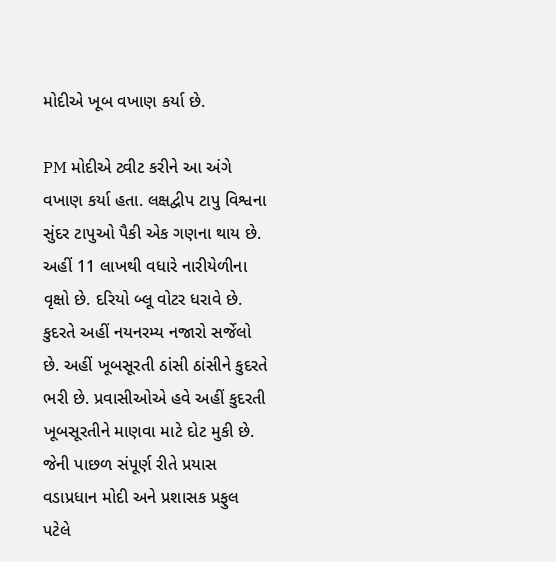મોદીએ ખૂબ વખાણ કર્યા છે.

PM મોદીએ ટ્વીટ કરીને આ અંગે વખાણ કર્યા હતા. લક્ષદ્વીપ ટાપુ વિશ્વના સુંદર ટાપુઓ પૈકી એક ગણના થાય છે. અહીં 11 લાખથી વધારે નારીયેળીના વૃક્ષો છે. દરિયો બ્લૂ વોટર ધરાવે છે. કુદરતે અહીં નયનરમ્ય નજારો સર્જેલો છે. અહીં ખૂબસૂરતી ઠાંસી ઠાંસીને કુદરતે ભરી છે. પ્રવાસીઓએ હવે અહીં કુદરતી ખૂબસૂરતીને માણવા માટે દોટ મુકી છે. જેની પાછળ સંપૂર્ણ રીતે પ્રયાસ વડાપ્રધાન મોદી અને પ્રશાસક પ્રફુલ પટેલે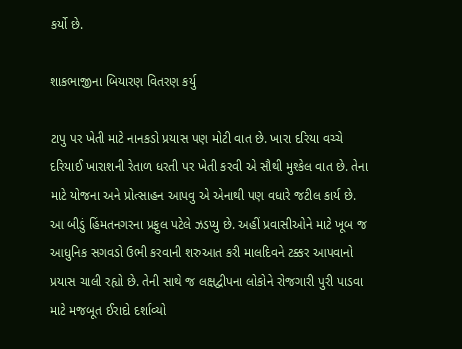કર્યો છે.

શાકભાજીના બિયારણ વિતરણ કર્યુ

ટાપુ પર ખેતી માટે નાનકડો પ્રયાસ પણ મોટી વાત છે. ખારા દરિયા વચ્ચે દરિયાઈ ખારાશની રેતાળ ધરતી પર ખેતી કરવી એ સૌથી મુશ્કેલ વાત છે. તેના માટે યોજના અને પ્રોત્સાહન આપવુ એ એનાથી પણ વધારે જટીલ કાર્ય છે. આ બીડું હિંમતનગરના પ્રફુલ પટેલે ઝડપ્યુ છે. અહીં પ્રવાસીઓને માટે ખૂબ જ આધુનિક સગવડો ઉભી કરવાની શરુઆત કરી માલદિવને ટક્કર આપવાનો પ્રયાસ ચાલી રહ્યો છે. તેની સાથે જ લક્ષદ્વીપના લોકોને રોજગારી પુરી પાડવા માટે મજબૂત ઈરાદો દર્શાવ્યો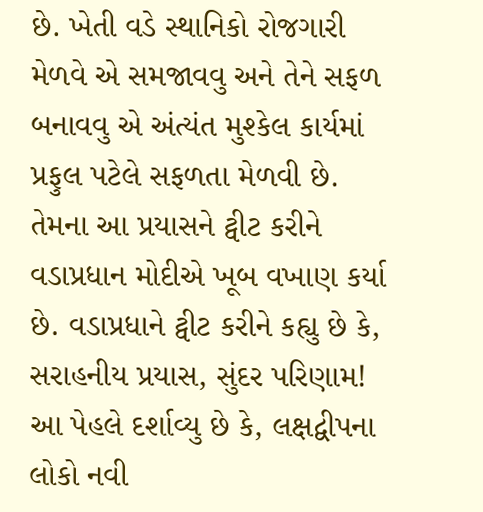છે. ખેતી વડે સ્થાનિકો રોજગારી મેળવે એ સમજાવવુ અને તેને સફળ બનાવવુ એ અંત્યંત મુશ્કેલ કાર્યમાં પ્રફુલ પટેલે સફળતા મેળવી છે. તેમના આ પ્રયાસને ટ્વીટ કરીને વડાપ્રધાન મોદીએ ખૂબ વખાણ કર્યા છે. વડાપ્રધાને ટ્વીટ કરીને કહ્યુ છે કે, સરાહનીય પ્રયાસ, સુંદર પરિણામ! આ પેહલે દર્શાવ્યુ છે કે, લક્ષદ્વીપના લોકો નવી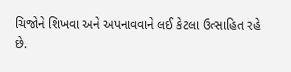ચિજોને શિખવા અને અપનાવવાને લઈ કેટલા ઉત્સાહિત રહે છે.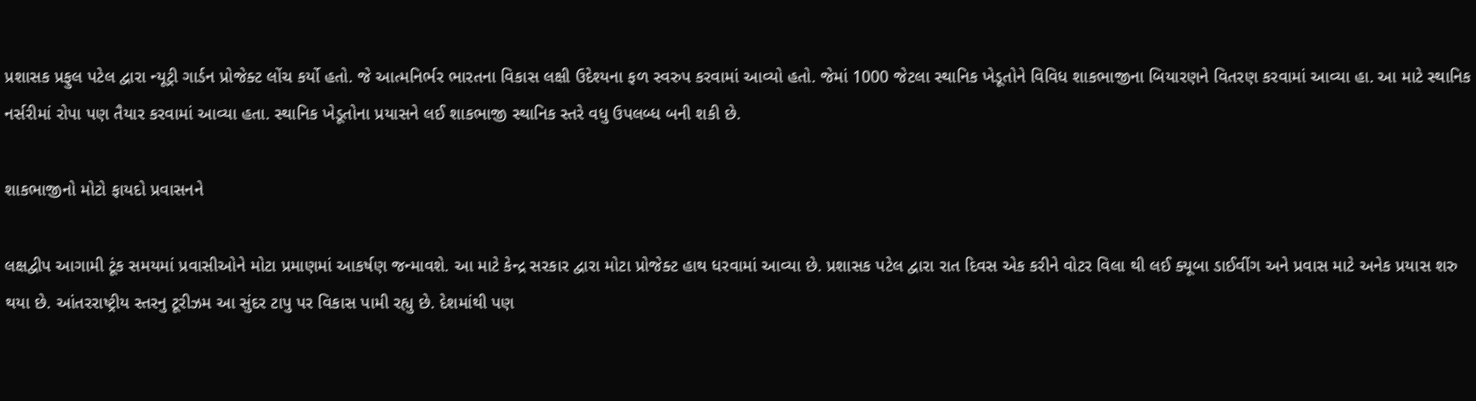પ્રશાસક પ્રફુલ પટેલ દ્વારા ન્યૂટ્રી ગાર્ડન પ્રોજેક્ટ લોંચ કર્યો હતો. જે આત્મનિર્ભર ભારતના વિકાસ લક્ષી ઉદેશ્યના ફળ સ્વરુપ કરવામાં આવ્યો હતો. જેમાં 1000 જેટલા સ્થાનિક ખેડૂતોને વિવિધ શાકભાજીના બિયારણને વિતરણ કરવામાં આવ્યા હા. આ માટે સ્થાનિક નર્સરીમાં રોપા પણ તૈયાર કરવામાં આવ્યા હતા. સ્થાનિક ખેડૂતોના પ્રયાસને લઈ શાકભાજી સ્થાનિક સ્તરે વધુ ઉપલબ્ધ બની શકી છે.

શાકભાજીનો મોટો ફાયદો પ્રવાસનને

લક્ષદ્વીપ આગામી ટૂંક સમયમાં પ્રવાસીઓને મોટા પ્રમાણમાં આકર્ષણ જન્માવશે. આ માટે કેન્દ્ર સરકાર દ્વારા મોટા પ્રોજેક્ટ હાથ ધરવામાં આવ્યા છે. પ્રશાસક પટેલ દ્વારા રાત દિવસ એક કરીને વોટર વિલા થી લઈ ક્યૂબા ડાઈવીંગ અને પ્રવાસ માટે અનેક પ્રયાસ શરુ થયા છે. આંતરરાષ્ટ્રીય સ્તરનુ ટૂરીઝમ આ સુંદર ટાપુ પર વિકાસ પામી રહ્યુ છે. દેશમાંથી પણ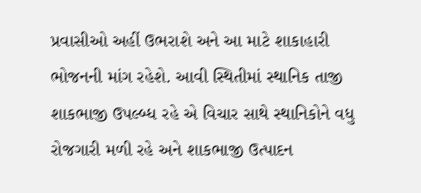પ્રવાસીઓ અહીં ઉભરાશે અને આ માટે શાકાહારી ભોજનની માંગ રહેશે. આવી સ્થિતીમાં સ્થાનિક તાજી શાકભાજી ઉપલ્બ્ધ રહે એ વિચાર સાથે સ્થાનિકોને વધુ રોજગારી મળી રહે અને શાકભાજી ઉત્પાદન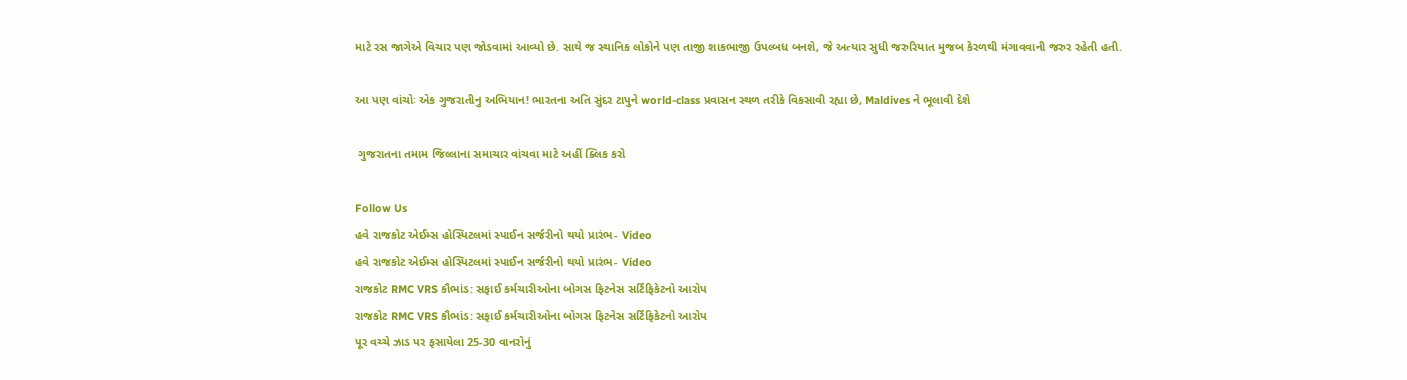માટે રસ જાગેએ વિચાર પણ જોડવામાં આવ્યો છે. સાથે જ સ્થાનિક લોકોને પણ તાજી શાકભાજી ઉપલ્બધ બનશે, જે અત્યાર સુધી જરુરિયાત મુજબ કેરળથી મંગાવવાની જરુર રહેતી હતી.

આ પણ વાંચોઃ એક ગુજરાતીનુ અભિયાન! ભારતના અતિ સુંદર ટાપુને world-class પ્રવાસન સ્થળ તરીકે વિકસાવી રહ્યા છે, Maldives ને ભૂલાવી દેશે

 ગુજરાતના તમામ જિલ્લાના સમાચાર વાંચવા માટે અહીં ક્લિક કરો

Follow Us
હવે રાજકોટ એઈમ્સ હોસ્પિટલમાં સ્પાઈન સર્જરીનો થયો પ્રારંભ- Video
હવે રાજકોટ એઈમ્સ હોસ્પિટલમાં સ્પાઈન સર્જરીનો થયો પ્રારંભ- Video
રાજકોટ RMC VRS કૌભાંડ: સફાઈ કર્મચારીઓના બોગસ ફિટનેસ સર્ટિફિકેટનો આરોપ
રાજકોટ RMC VRS કૌભાંડ: સફાઈ કર્મચારીઓના બોગસ ફિટનેસ સર્ટિફિકેટનો આરોપ
પૂર વચ્ચે ઝાડ પર ફસાયેલા 25-30 વાનરોનું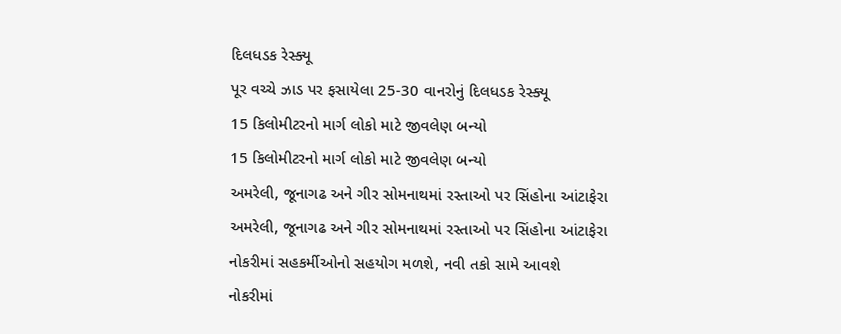દિલધડક રેસ્ક્યૂ
પૂર વચ્ચે ઝાડ પર ફસાયેલા 25-30 વાનરોનું દિલધડક રેસ્ક્યૂ
15 કિલોમીટરનો માર્ગ લોકો માટે જીવલેણ બન્યો
15 કિલોમીટરનો માર્ગ લોકો માટે જીવલેણ બન્યો
અમરેલી, જૂનાગઢ અને ગીર સોમનાથમાં રસ્તાઓ પર સિંહોના આંટાફેરા
અમરેલી, જૂનાગઢ અને ગીર સોમનાથમાં રસ્તાઓ પર સિંહોના આંટાફેરા
નોકરીમાં સહકર્મીઓનો સહયોગ મળશે, નવી તકો સામે આવશે
નોકરીમાં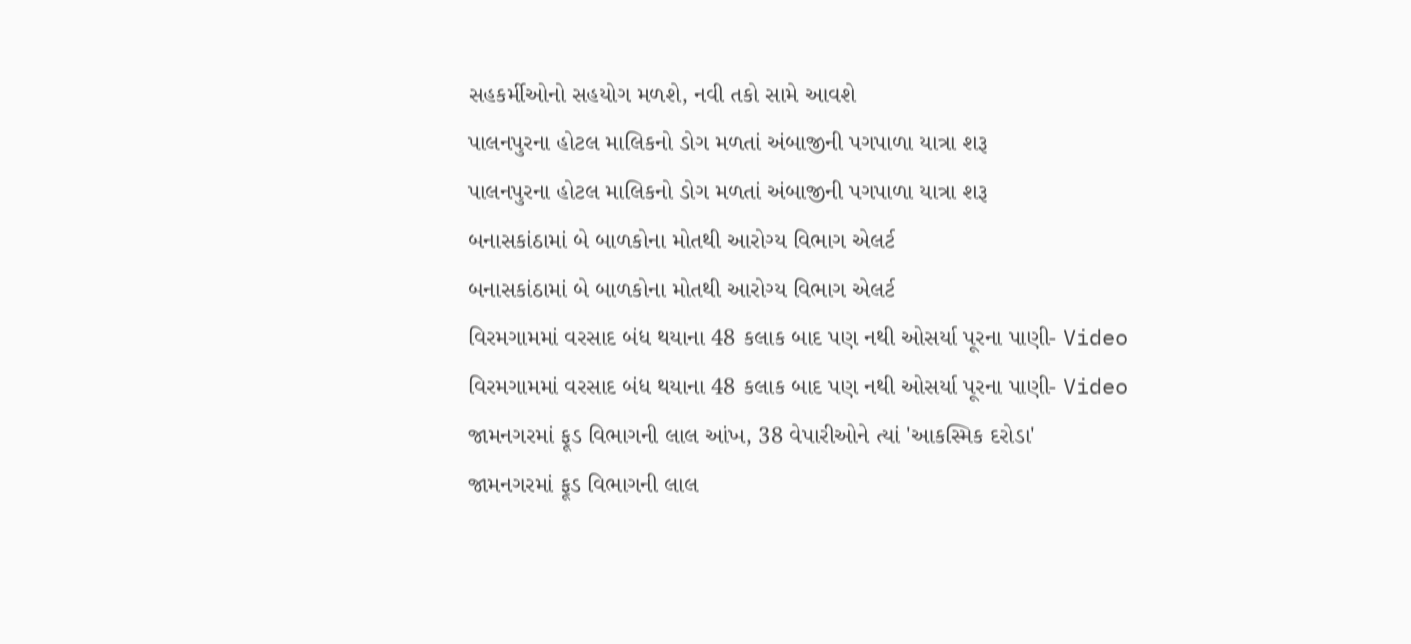સહકર્મીઓનો સહયોગ મળશે, નવી તકો સામે આવશે
પાલનપુરના હોટલ માલિકનો ડોગ મળતાં અંબાજીની પગપાળા યાત્રા શરૂ
પાલનપુરના હોટલ માલિકનો ડોગ મળતાં અંબાજીની પગપાળા યાત્રા શરૂ
બનાસકાંઠામાં બે બાળકોના મોતથી આરોગ્ય વિભાગ એલર્ટ
બનાસકાંઠામાં બે બાળકોના મોતથી આરોગ્ય વિભાગ એલર્ટ
વિરમગામમાં વરસાદ બંધ થયાના 48 કલાક બાદ પણ નથી ઓસર્યા પૂરના પાણી- Video
વિરમગામમાં વરસાદ બંધ થયાના 48 કલાક બાદ પણ નથી ઓસર્યા પૂરના પાણી- Video
જામનગરમાં ફૂડ વિભાગની લાલ આંખ, 38 વેપારીઓને ત્યાં 'આકસ્મિક દરોડા'
જામનગરમાં ફૂડ વિભાગની લાલ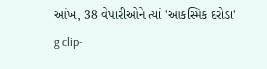આંખ, 38 વેપારીઓને ત્યાં 'આકસ્મિક દરોડા'
g clip-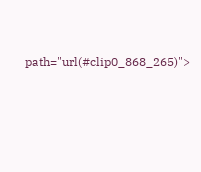path="url(#clip0_868_265)">